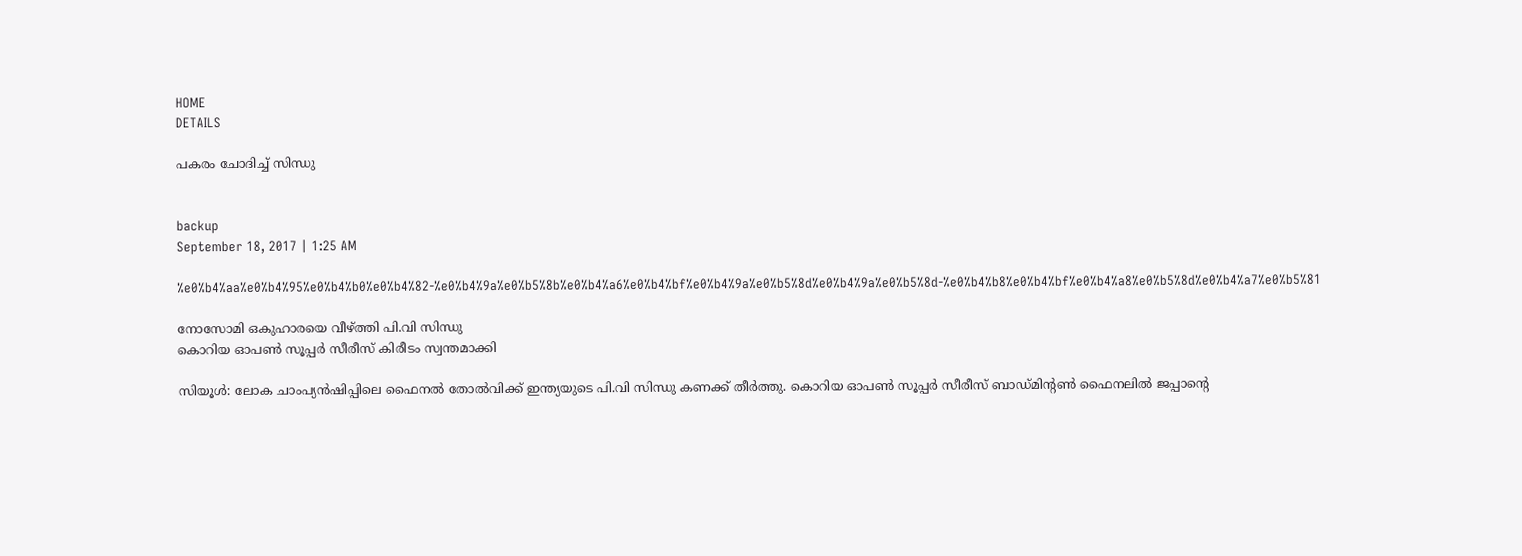HOME
DETAILS

പകരം ചോദിച്ച് സിന്ധു


backup
September 18, 2017 | 1:25 AM

%e0%b4%aa%e0%b4%95%e0%b4%b0%e0%b4%82-%e0%b4%9a%e0%b5%8b%e0%b4%a6%e0%b4%bf%e0%b4%9a%e0%b5%8d%e0%b4%9a%e0%b5%8d-%e0%b4%b8%e0%b4%bf%e0%b4%a8%e0%b5%8d%e0%b4%a7%e0%b5%81

നോസോമി ഒകുഹാരയെ വീഴ്ത്തി പി.വി സിന്ധു
കൊറിയ ഓപണ്‍ സൂപ്പര്‍ സീരീസ് കിരീടം സ്വന്തമാക്കി

സിയൂള്‍: ലോക ചാംപ്യന്‍ഷിപ്പിലെ ഫൈനല്‍ തോല്‍വിക്ക് ഇന്ത്യയുടെ പി.വി സിന്ധു കണക്ക് തീര്‍ത്തു. കൊറിയ ഓപണ്‍ സൂപ്പര്‍ സീരീസ് ബാഡ്മിന്റണ്‍ ഫൈനലില്‍ ജപ്പാന്റെ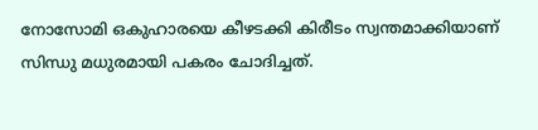നോസോമി ഒകുഹാരയെ കീഴടക്കി കിരീടം സ്വന്തമാക്കിയാണ് സിന്ധു മധുരമായി പകരം ചോദിച്ചത്.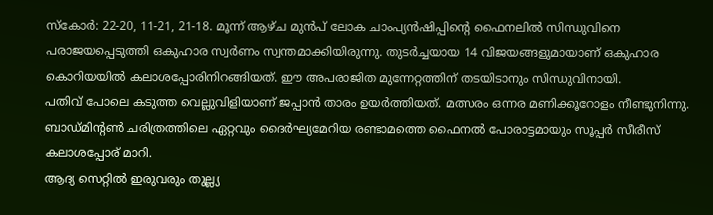സ്‌കോര്‍: 22-20, 11-21, 21-18. മൂന്ന് ആഴ്ച മുന്‍പ് ലോക ചാംപ്യന്‍ഷിപ്പിന്റെ ഫൈനലില്‍ സിന്ധുവിനെ പരാജയപ്പെടുത്തി ഒകുഹാര സ്വര്‍ണം സ്വന്തമാക്കിയിരുന്നു. തുടര്‍ച്ചയായ 14 വിജയങ്ങളുമായാണ് ഒകുഹാര കൊറിയയില്‍ കലാശപ്പോരിനിറങ്ങിയത്. ഈ അപരാജിത മുന്നേറ്റത്തിന് തടയിടാനും സിന്ധുവിനായി.
പതിവ് പോലെ കടുത്ത വെല്ലുവിളിയാണ് ജപ്പാന്‍ താരം ഉയര്‍ത്തിയത്. മത്സരം ഒന്നര മണിക്കൂറോളം നീണ്ടുനിന്നു. ബാഡ്മിന്റണ്‍ ചരിത്രത്തിലെ ഏറ്റവും ദൈര്‍ഘ്യമേറിയ രണ്ടാമത്തെ ഫൈനല്‍ പോരാട്ടമായും സൂപ്പര്‍ സീരീസ് കലാശപ്പോര് മാറി.
ആദ്യ സെറ്റില്‍ ഇരുവരും തുല്ല്യ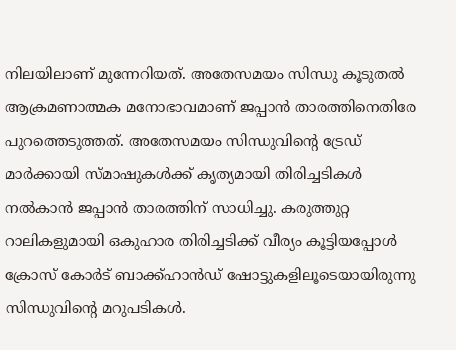നിലയിലാണ് മുന്നേറിയത്. അതേസമയം സിന്ധു കൂടുതല്‍ ആക്രമണാത്മക മനോഭാവമാണ് ജപ്പാന്‍ താരത്തിനെതിരേ പുറത്തെടുത്തത്. അതേസമയം സിന്ധുവിന്റെ ട്രേഡ് മാര്‍ക്കായി സ്മാഷുകള്‍ക്ക് കൃത്യമായി തിരിച്ചടികള്‍ നല്‍കാന്‍ ജപ്പാന്‍ താരത്തിന് സാധിച്ചു. കരുത്തുറ്റ റാലികളുമായി ഒകുഹാര തിരിച്ചടിക്ക് വീര്യം കൂട്ടിയപ്പോള്‍ ക്രോസ് കോര്‍ട് ബാക്ക്ഹാന്‍ഡ് ഷോട്ടുകളിലൂടെയായിരുന്നു സിന്ധുവിന്റെ മറുപടികള്‍.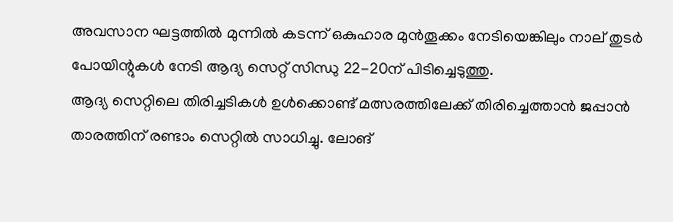അവസാന ഘട്ടത്തില്‍ മുന്നില്‍ കടന്ന് ഒകുഹാര മുന്‍തൂക്കം നേടിയെങ്കിലും നാല് തുടര്‍ പോയിന്റുകള്‍ നേടി ആദ്യ സെറ്റ് സിന്ധു 22-20ന് പിടിച്ചെടുത്തു.
ആദ്യ സെറ്റിലെ തിരിച്ചടികള്‍ ഉള്‍ക്കൊണ്ട് മത്സരത്തിലേക്ക് തിരിച്ചെത്താന്‍ ജപ്പാന്‍ താരത്തിന് രണ്ടാം സെറ്റില്‍ സാധിച്ചു. ലോങ്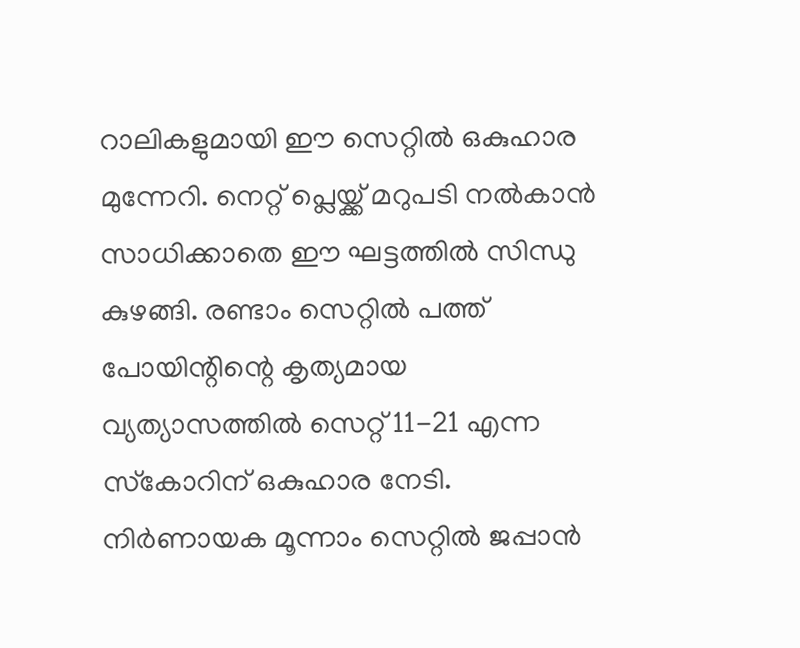റാലികളുമായി ഈ സെറ്റില്‍ ഒകുഹാര മുന്നേറി. നെറ്റ് പ്ലെയ്ക്ക് മറുപടി നല്‍കാന്‍ സാധിക്കാതെ ഈ ഘട്ടത്തില്‍ സിന്ധു കുഴങ്ങി. രണ്ടാം സെറ്റില്‍ പത്ത് പോയിന്റിന്റെ കൃത്യമായ വ്യത്യാസത്തില്‍ സെറ്റ് 11-21 എന്ന സ്‌കോറിന് ഒകുഹാര നേടി.
നിര്‍ണായക മൂന്നാം സെറ്റില്‍ ജപ്പാന്‍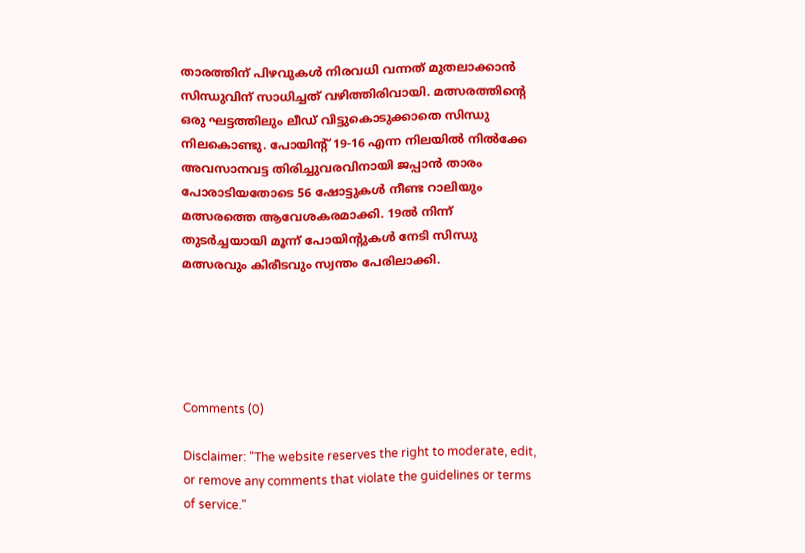താരത്തിന് പിഴവുകള്‍ നിരവധി വന്നത് മുതലാക്കാന്‍ സിന്ധുവിന് സാധിച്ചത് വഴിത്തിരിവായി. മത്സരത്തിന്റെ ഒരു ഘട്ടത്തിലും ലീഡ് വിട്ടുകൊടുക്കാതെ സിന്ധു നിലകൊണ്ടു. പോയിന്റ് 19-16 എന്ന നിലയില്‍ നില്‍ക്കേ അവസാനവട്ട തിരിച്ചുവരവിനായി ജപ്പാന്‍ താരം പോരാടിയതോടെ 56 ഷോട്ടുകള്‍ നീണ്ട റാലിയും മത്സരത്തെ ആവേശകരമാക്കി. 19ല്‍ നിന്ന് തുടര്‍ച്ചയായി മൂന്ന് പോയിന്റുകള്‍ നേടി സിന്ധു മത്സരവും കിരീടവും സ്വന്തം പേരിലാക്കി.





Comments (0)

Disclaimer: "The website reserves the right to moderate, edit, or remove any comments that violate the guidelines or terms of service."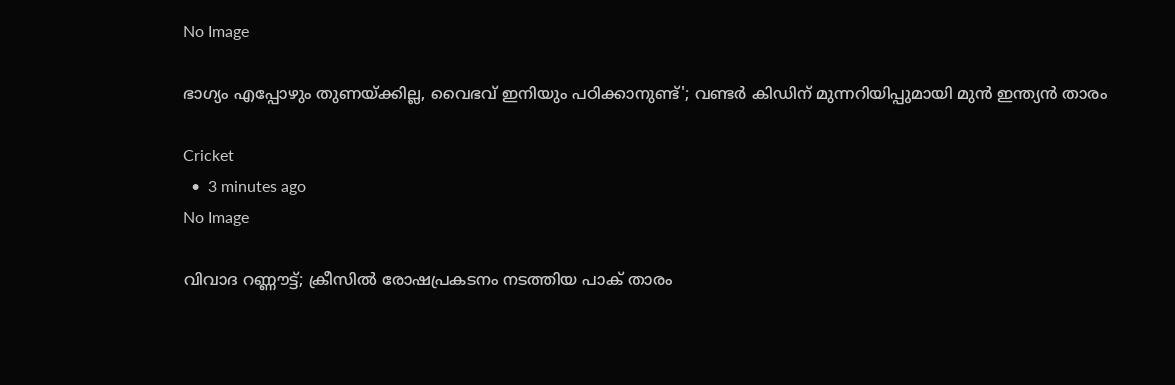No Image

ഭാഗ്യം എപ്പോഴും തുണയ്ക്കില്ല, വൈഭവ് ഇനിയും പഠിക്കാനുണ്ട്'; വണ്ടർ കിഡിന് മുന്നറിയിപ്പുമായി മുൻ ഇന്ത്യൻ താരം

Cricket
  •  3 minutes ago
No Image

വിവാദ റണ്ണൗട്ട്; ക്രീസിൽ രോഷപ്രകടനം നടത്തിയ പാക് താരം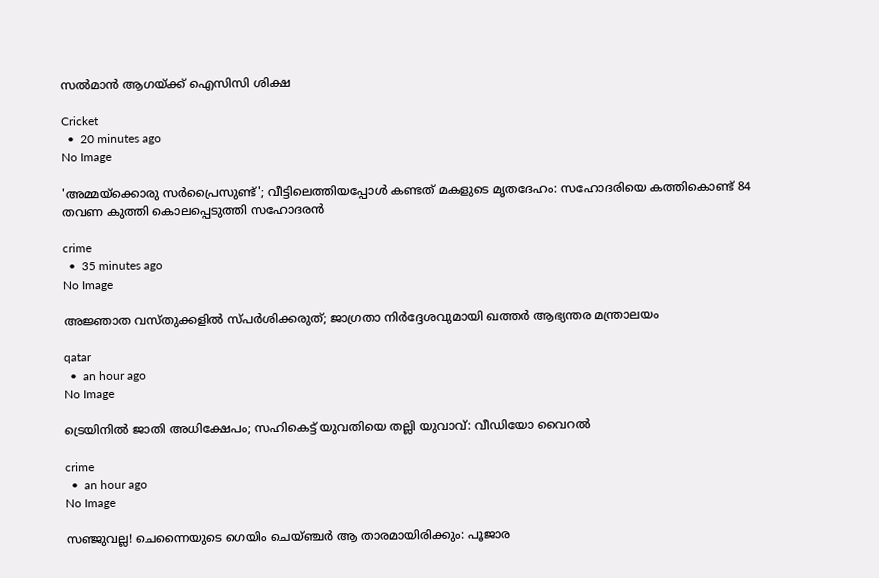സൽമാൻ ആഗയ്ക്ക് ഐസിസി ശിക്ഷ

Cricket
  •  20 minutes ago
No Image

'അമ്മയ്ക്കൊരു സർപ്രൈസുണ്ട്'; വീട്ടിലെത്തിയപ്പോൾ കണ്ടത് മകളുടെ മൃതദേഹം: സഹോദരിയെ കത്തികൊണ്ട് 84 തവണ കുത്തി കൊലപ്പെടുത്തി സഹോദരൻ

crime
  •  35 minutes ago
No Image

അജ്ഞാത വസ്തുക്കളിൽ സ്പർശിക്കരുത്; ജാഗ്രതാ നിർദ്ദേശവുമായി ഖത്തർ ആഭ്യന്തര മന്ത്രാലയം

qatar
  •  an hour ago
No Image

ട്രെയിനിൽ ജാതി അധിക്ഷേപം; സഹികെട്ട് യുവതിയെ തല്ലി യുവാവ്: വീഡിയോ വൈറൽ

crime
  •  an hour ago
No Image

സഞ്ജുവല്ല! ചെന്നൈയുടെ ഗെയിം ചെയ്ഞ്ചർ ആ താരമായിരിക്കും: പൂജാര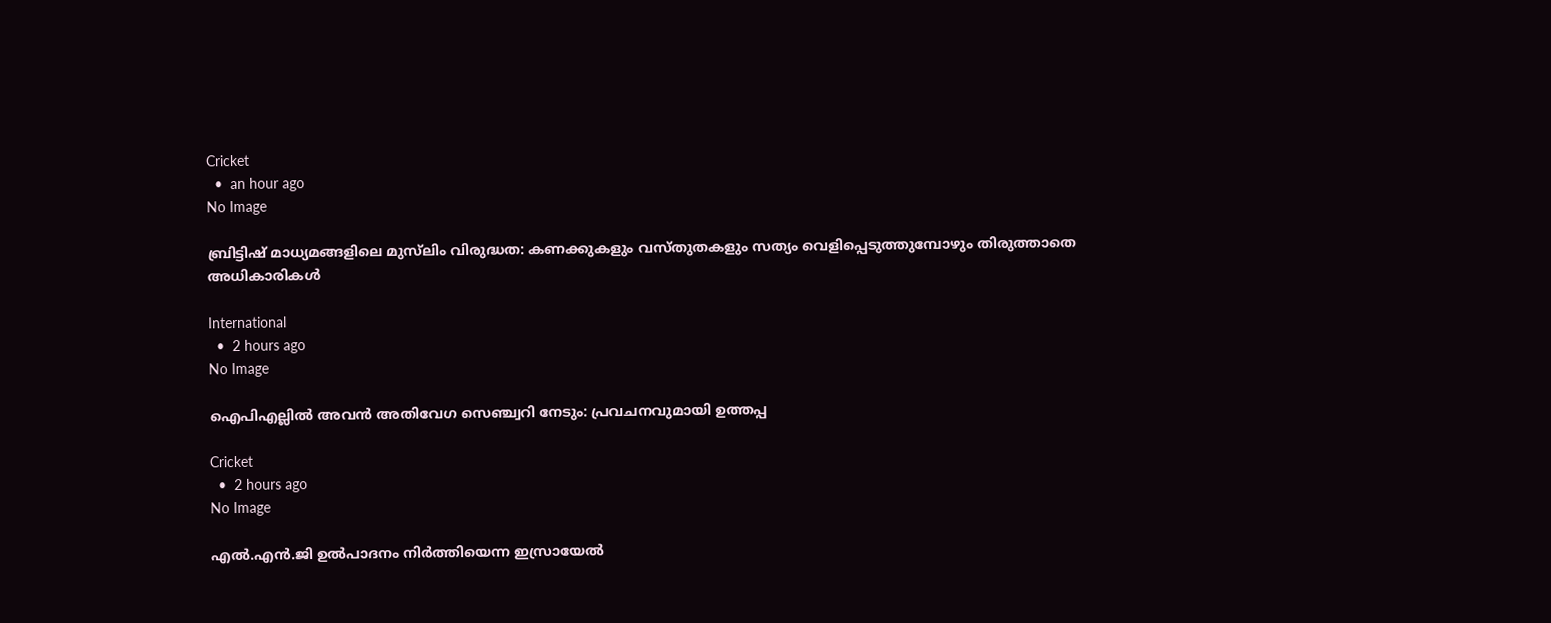Cricket
  •  an hour ago
No Image

ബ്രിട്ടിഷ് മാധ്യമങ്ങളിലെ മുസ്‌ലിം വിരുദ്ധത: കണക്കുകളും വസ്തുതകളും സത്യം വെളിപ്പെടുത്തുമ്പോഴും തിരുത്താതെ അധികാരികൾ

International
  •  2 hours ago
No Image

ഐപിഎല്ലിൽ അവൻ അതിവേഗ സെഞ്ച്വറി നേടും: പ്രവചനവുമായി ഉത്തപ്പ

Cricket
  •  2 hours ago
No Image

എല്‍.എന്‍.ജി ഉല്‍പാദനം നിര്‍ത്തിയെന്ന ഇസ്രായേല്‍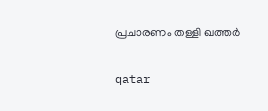പ്രചാരണം തള്ളി ഖത്തര്‍

qatar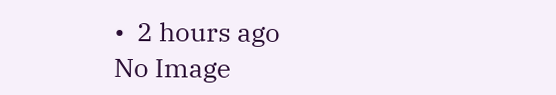•  2 hours ago
No Image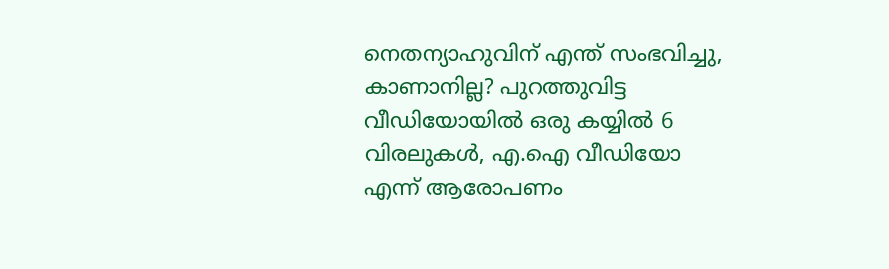നെതന്യാഹുവിന് എന്ത് സംഭവിച്ചു, കാണാനില്ല? പുറത്തുവിട്ട വീഡിയോയിൽ ഒരു കയ്യിൽ 6 വിരലുകൾ, എ.ഐ വീഡിയോ എന്ന് ആരോപണം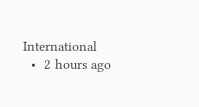International
  •  2 hours ago